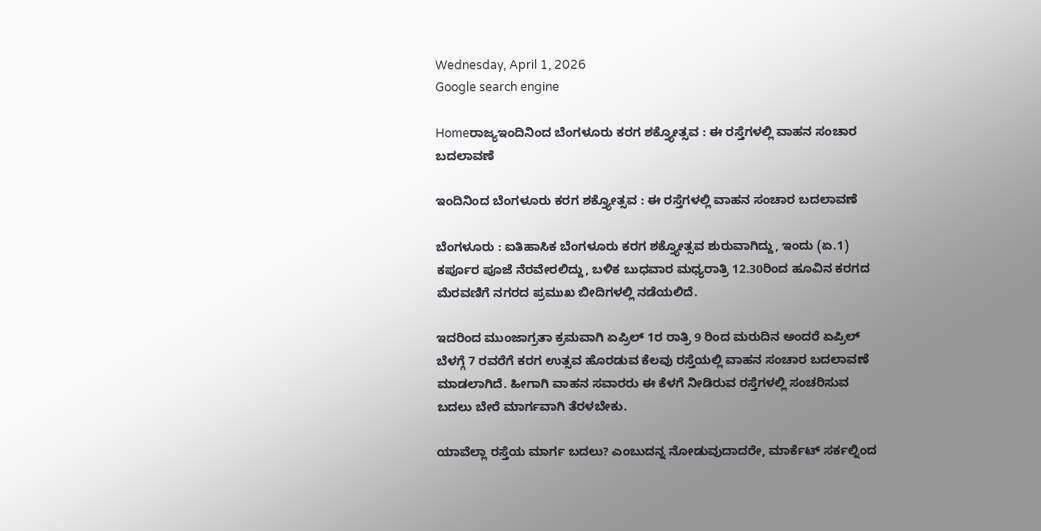Wednesday, April 1, 2026
Google search engine

Homeರಾಜ್ಯಇಂದಿನಿಂದ ಬೆಂಗಳೂರು ಕರಗ ಶಕ್ತ್ಯೋತ್ಸವ : ಈ ರಸ್ತೆಗಳಲ್ಲಿ ವಾಹನ ಸಂಚಾರ ಬದಲಾವಣೆ

ಇಂದಿನಿಂದ ಬೆಂಗಳೂರು ಕರಗ ಶಕ್ತ್ಯೋತ್ಸವ : ಈ ರಸ್ತೆಗಳಲ್ಲಿ ವಾಹನ ಸಂಚಾರ ಬದಲಾವಣೆ

ಬೆಂಗಳೂರು : ಐತಿಹಾಸಿಕ ಬೆಂಗಳೂರು ಕರಗ ಶಕ್ತ್ಯೋತ್ಸವ ಶುರುವಾಗಿದ್ದು, ಇಂದು (ಏ.1) ಕರ್ಪೂರ ಪೂಜೆ ನೆರವೇರಲಿದ್ದು, ಬಳಿಕ ಬುಧವಾರ ಮಧ್ಯರಾತ್ರಿ 12.30ರಿಂದ ಹೂವಿನ ಕರಗದ ಮೆರವಣಿಗೆ ನಗರದ ಪ್ರಮುಖ ಬೀದಿಗಳಲ್ಲಿ ನಡೆಯಲಿದೆ.

ಇದರಿಂದ ಮುಂಜಾಗ್ರತಾ ಕ್ರಮವಾಗಿ ಏಪ್ರಿಲ್ 1ರ ರಾತ್ರಿ 9 ರಿಂದ ಮರುದಿನ ಅಂದರೆ ಏಪ್ರಿಲ್ ಬೆಳಗ್ಗೆ 7 ರವರೆಗೆ ಕರಗ ಉತ್ಸವ ಹೊರಡುವ ಕೆಲವು ರಸ್ತೆಯಲ್ಲಿ ವಾಹನ ಸಂಚಾರ ಬದಲಾವಣೆ ಮಾಡಲಾಗಿದೆ. ಹೀಗಾಗಿ ವಾಹನ ಸವಾರರು ಈ ಕೆಳಗೆ ನೀಡಿರುವ ರಸ್ತೆಗಳಲ್ಲಿ ಸಂಚರಿಸುವ ಬದಲು ಬೇರೆ ಮಾರ್ಗವಾಗಿ ತೆರಳಬೇಕು.

ಯಾವೆಲ್ಲಾ ರಸ್ತೆಯ ಮಾರ್ಗ ಬದಲು? ಎಂಬುದನ್ನ ನೋಡುವುದಾದರೇ, ಮಾರ್ಕೆಟ್ ಸರ್ಕಲ್ನಿಂದ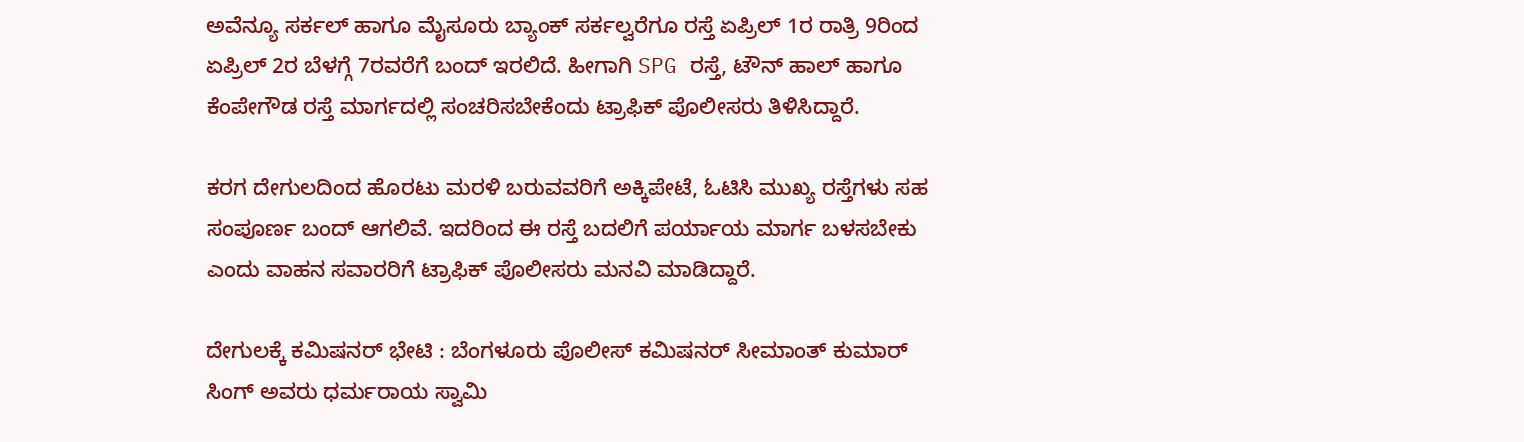ಅವೆನ್ಯೂ ಸರ್ಕಲ್ ಹಾಗೂ ಮೈಸೂರು ಬ್ಯಾಂಕ್ ಸರ್ಕಲ್ವರೆಗೂ ರಸ್ತೆ ಏಪ್ರಿಲ್ 1ರ ರಾತ್ರಿ 9ರಿಂದ ಏಪ್ರಿಲ್ 2ರ ಬೆಳಗ್ಗೆ 7ರವರೆಗೆ ಬಂದ್ ಇರಲಿದೆ. ಹೀಗಾಗಿ SPG ರಸ್ತೆ, ಟೌನ್ ಹಾಲ್ ಹಾಗೂ ಕೆಂಪೇಗೌಡ ರಸ್ತೆ ಮಾರ್ಗದಲ್ಲಿ ಸಂಚರಿಸಬೇಕೆಂದು ಟ್ರಾಫಿಕ್ ಪೊಲೀಸರು ತಿಳಿಸಿದ್ದಾರೆ.

ಕರಗ ದೇಗುಲದಿಂದ ಹೊರಟು ಮರಳಿ ಬರುವವರಿಗೆ ಅಕ್ಕಿಪೇಟೆ, ಓಟಿಸಿ ಮುಖ್ಯ ರಸ್ತೆಗಳು ಸಹ ಸಂಪೂರ್ಣ ಬಂದ್ ಆಗಲಿವೆ. ಇದರಿಂದ ಈ ರಸ್ತೆ ಬದಲಿಗೆ ಪರ್ಯಾಯ ಮಾರ್ಗ ಬಳಸಬೇಕು ಎಂದು ವಾಹನ ಸವಾರರಿಗೆ ಟ್ರಾಫಿಕ್ ಪೊಲೀಸರು ಮನವಿ ಮಾಡಿದ್ದಾರೆ.

ದೇಗುಲಕ್ಕೆ ಕಮಿಷನರ್ ಭೇಟಿ : ಬೆಂಗಳೂರು ಪೊಲೀಸ್ ಕಮಿಷನರ್ ಸೀಮಾಂತ್ ಕುಮಾರ್ ಸಿಂಗ್ ಅವರು ಧರ್ಮರಾಯ ಸ್ವಾಮಿ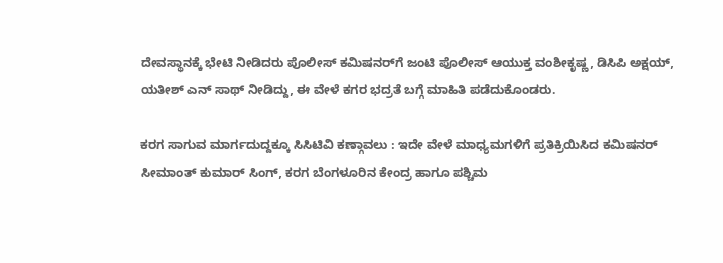ದೇವಸ್ಥಾನಕ್ಕೆ ಭೇಟಿ ನೀಡಿದರು ಪೊಲೀಸ್ ಕಮಿಷನರ್‌ಗೆ ಜಂಟಿ ಪೊಲೀಸ್ ಆಯುಕ್ತ ವಂಶೀಕೃಷ್ಣ, ಡಿಸಿಪಿ ಅಕ್ಷಯ್, ಯತೀಶ್ ಎನ್ ಸಾಥ್ ನೀಡಿದ್ದು, ಈ ವೇಳೆ ಕಗರ ಭದ್ರತೆ ಬಗ್ಗೆ ಮಾಹಿತಿ ಪಡೆದುಕೊಂಡರು.

ಕರಗ ಸಾಗುವ ಮಾರ್ಗದುದ್ದಕ್ಕೂ ಸಿಸಿಟಿವಿ ಕಣ್ಗಾವಲು : ಇದೇ ವೇಳೆ ಮಾಧ್ಯಮಗಳಿಗೆ ಪ್ರತಿಕ್ರಿಯಿಸಿದ ಕಮಿಷನರ್ ಸೀಮಾಂತ್ ಕುಮಾರ್ ಸಿಂಗ್, ಕರಗ ಬೆಂಗಳೂರಿನ ಕೇಂದ್ರ ಹಾಗೂ ಪಶ್ಚಿಮ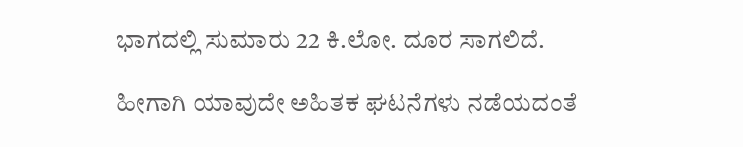ಭಾಗದಲ್ಲಿ ಸುಮಾರು 22 ಕಿ.ಲೋ. ದೂರ ಸಾಗಲಿದೆ.

ಹೀಗಾಗಿ ಯಾವುದೇ ಅಹಿತಕ ಘಟನೆಗಳು ನಡೆಯದಂತೆ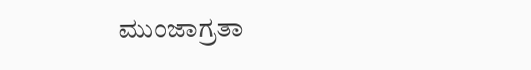ಮುಂಜಾಗ್ರತಾ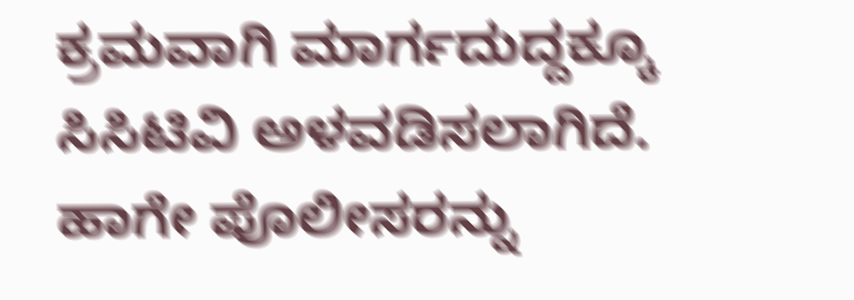ಕ್ರಮವಾಗಿ ಮಾರ್ಗದುದ್ದಕ್ಕೂ ಸಿಸಿಟಿವಿ ಅಳವಡಿಸಲಾಗಿದೆ. ಹಾಗೇ ಪೊಲೀಸರನ್ನು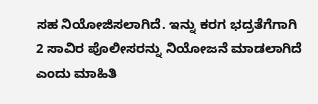ಸಹ ನಿಯೋಜಿಸಲಾಗಿದೆ. ಇನ್ನು ಕರಗ ಭದ್ರತೆಗೆಗಾಗಿ 2 ಸಾವಿರ ಪೊಲೀಸರನ್ನು ನಿಯೋಜನೆ ಮಾಡಲಾಗಿದೆ ಎಂದು ಮಾಹಿತಿ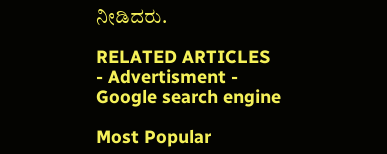ನೀಡಿದರು.

RELATED ARTICLES
- Advertisment -
Google search engine

Most Popular